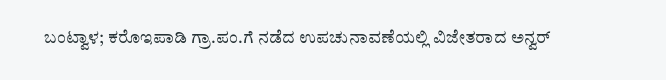ಬಂಟ್ವಾಳ; ಕರೊಇಪಾಡಿ ಗ್ರಾ.ಪಂ.ಗೆ ನಡೆದ ಉಪಚುನಾವಣೆಯಲ್ಲಿ ವಿಜೇತರಾದ ಅನ್ವರ್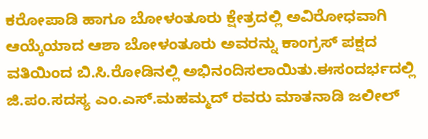ಕರೋಪಾಡಿ ಹಾಗೂ ಬೋಳಂತೂರು ಕ್ಷೇತ್ರದಲ್ಲಿ ಅವಿರೋಧವಾಗಿ ಆಯ್ಕೆಯಾದ ಆಶಾ ಬೋಳಂತೂರು ಅವರನ್ನು ಕಾಂಗ್ರಸ್ ಪಕ್ಷದ ವತಿಯಿಂದ ಬಿ.ಸಿ.ರೋಡಿನಲ್ಲಿ ಅಭಿನಂದಿಸಲಾಯಿತು.ಈಸಂದರ್ಭದಲ್ಲಿ ಜಿ.ಪಂ.ಸದಸ್ಯ ಎಂ.ಎಸ್.ಮಹಮ್ಮದ್ ರವರು ಮಾತನಾಡಿ ಜಲೀಲ್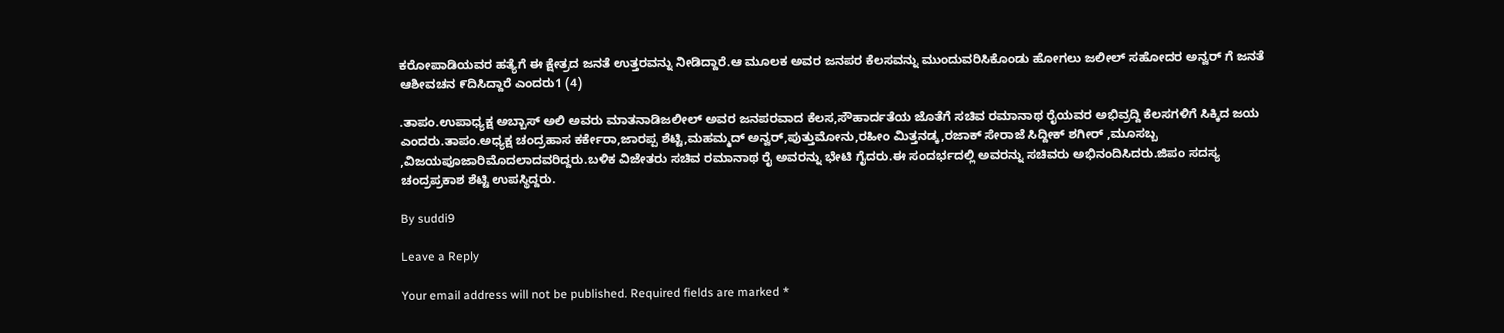ಕರೋಪಾಡಿಯವರ ಹತ್ಯೆಗೆ ಈ ಕ್ಷೇತ್ರದ ಜನತೆ ಉತ್ತರವನ್ನು ನೀಡಿದ್ದಾರೆ.ಆ ಮೂಲಕ ಅವರ ಜನಪರ ಕೆಲಸವನ್ನು ಮುಂದುವರಿಸಿಕೊಂಡು ಹೋಗಲು ಜಲೀಲ್ ಸಹೋದರ ಅನ್ವರ್ ಗೆ ಜನತೆ ಆಶೀವಚನ ೯ದಿಸಿದ್ದಾರೆ ಎಂದರು1 (4)

.ತಾಪಂ.ಉಪಾಧ್ಯಕ್ಷ ಅಬ್ಬಾಸ್ ಅಲಿ ಅವರು ಮಾತನಾಡಿಜಲೀಲ್ ಅವರ ಜನಪರವಾದ ಕೆಲಸ,ಸೌಹಾರ್ದತೆಯ ಜೊತೆಗೆ ಸಚಿವ ರಮಾನಾಥ ರೈಯವರ ಅಭಿವ್ರದ್ದಿ ಕೆಲಸಗಳಿಗೆ ಸಿಕ್ಕಿದ ಜಯ ಎಂದರು.ತಾಪಂ.ಅಧ್ಯಕ್ಷ ಚಂದ್ರಹಾಸ ಕರ್ಕೇರಾ,ಜಾರಪ್ಪ ಶೆಟ್ಟಿ,ಮಹಮ್ಮದ್ ಅನ್ವರ್,ಪುತ್ತುಮೋನು,ರಹೀಂ ಮಿತ್ತನಡ್ಕ,ರಜಾಕ್ ಸೇರಾಜೆ ಸಿದ್ದೀಕ್ ಶಗೀರ್ ,ಮೂಸಬ್ಬ ,ವಿಜಯಪೂಜಾರಿಮೊದಲಾದವರಿದ್ದರು.ಬಳಿಕ ವಿಜೇತರು ಸಚಿವ ರಮಾನಾಥ ರೈ ಅವರನ್ನು ಭೇಟಿ ಗೈದರು.ಈ ಸಂದರ್ಭದಲ್ಲಿ ಅವರನ್ನು ಸಚಿವರು ಅಭಿನಂದಿಸಿದರು.ಜಿಪಂ ಸದಸ್ಯ ಚಂದ್ರಪ್ರಕಾಶ ಶೆಟ್ಟಿ ಉಪಸ್ಥಿದ್ದರು.

By suddi9

Leave a Reply

Your email address will not be published. Required fields are marked *